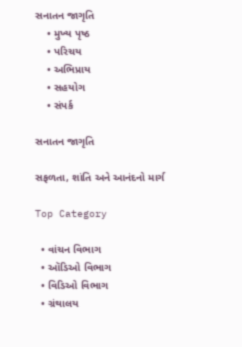સનાતન જાગૃતિ
    • મુખ્ય પૃષ્ઠ
    • પરિચય
    • અભિપ્રાય
    • સહયોગ
    • સંપર્ક

સનાતન જાગૃતિ

સફળતા, શાંતિ અને આનંદનો માર્ગ

Top Category

  • વાંચન વિભાગ
  • ઑડિઓ વિભાગ
  • વિડિઓ વિભાગ
  • ગ્રંથાલય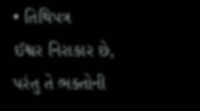• તિથિપત્ર
ઈશ્વર નિરાકાર છે, પરંતુ તે ભક્તોની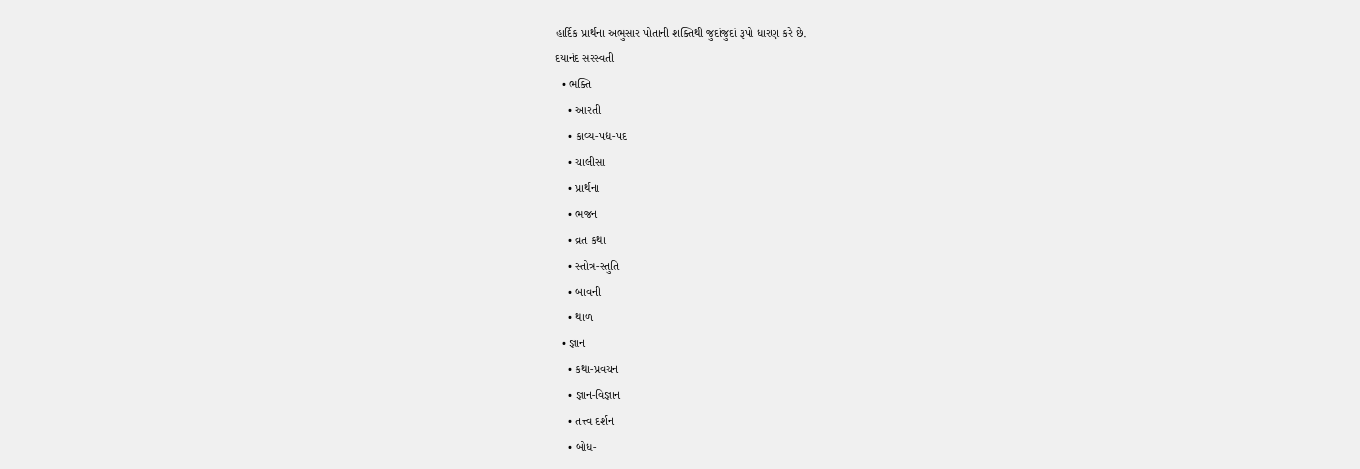હાર્દિક પ્રાર્થના અભુસાર પોતાની શક્તિથી જુદાંજુદાં રૂપો ધારણ કરે છે.
દયાનંદ સરસ્વતી
  • ભક્તિ
    • આરતી
    • કાવ્ય-પદ્ય-પદ
    • ચાલીસા
    • પ્રાર્થના
    • ભજન
    • વ્રત કથા
    • સ્તોત્ર-સ્તુતિ
    • બાવની
    • થાળ
  • જ્ઞાન
    • કથા-પ્રવચન
    • જ્ઞાન-વિજ્ઞાન
    • તત્ત્વ દર્શન
    • બોધ-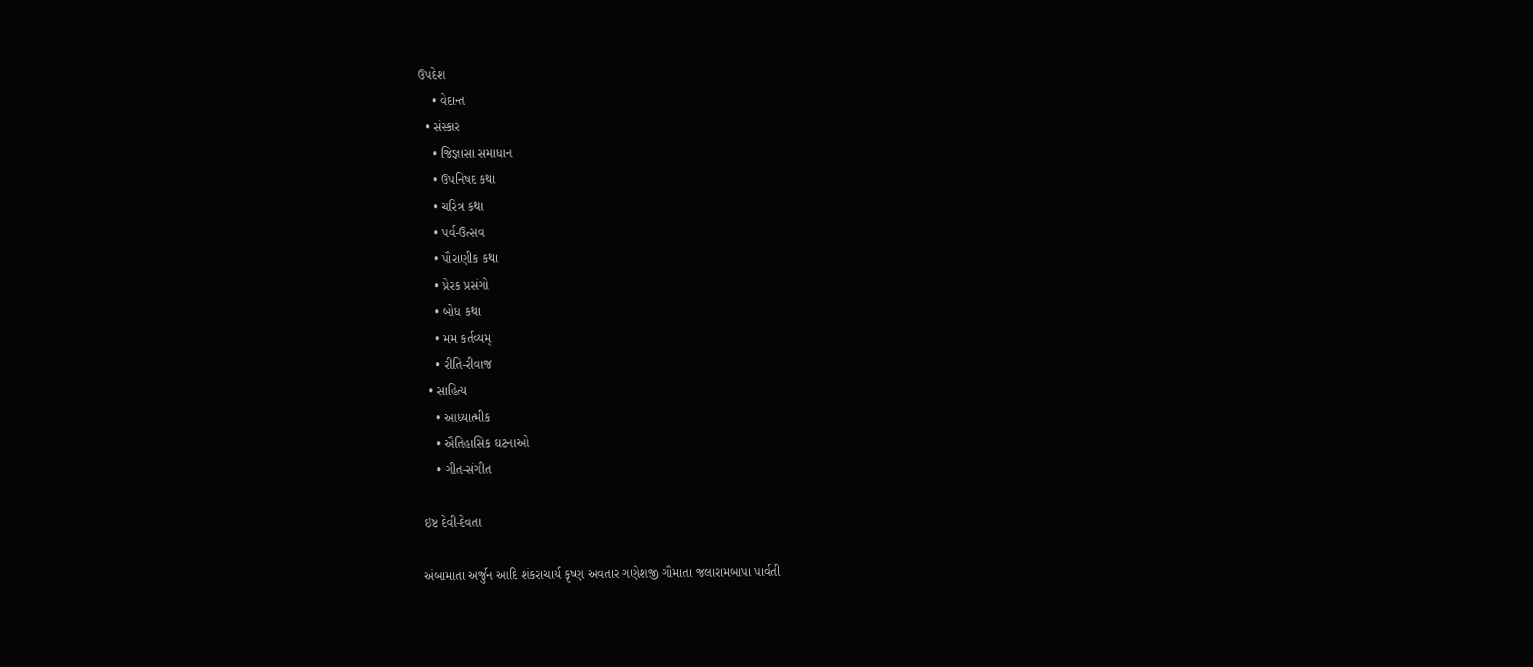ઉપદેશ
    • વેદાન્ત
  • સંસ્કાર
    • જિજ્ઞાસા સમાધાન
    • ઉપનિષદ કથા
    • ચરિત્ર કથા
    • પર્વ-ઉત્સવ
    • પૌરાણીક કથા
    • પ્રેરક પ્રસંગો
    • બોધ કથા
    • મમ કર્તવ્યમ્
    • રીતિ-રીવાજ
  • સાહિત્ય
    • આધ્યાત્મીક
    • ઐતિહાસિક ઘટનાઓ
    • ગીત-સંગીત

ઇષ્ટ દેવી-દેવતા

અંબામાતા અર્જુન આદિ શંકરાચાર્ય કૃષ્ણ અવતાર ગણેશજી ગૌમાતા જલારામબાપા પાર્વતી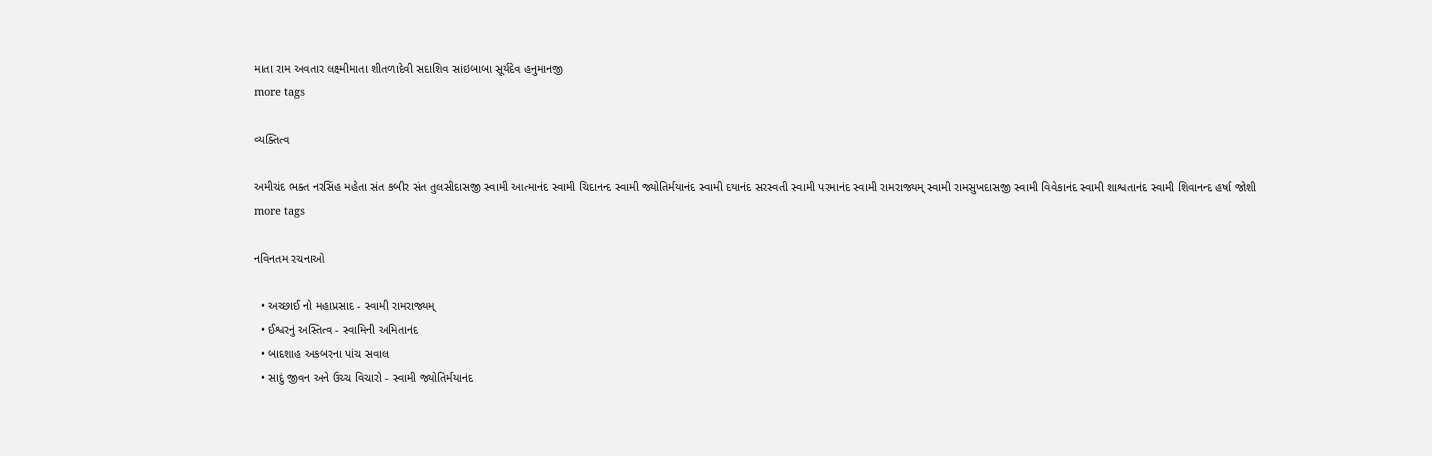માતા રામ અવતાર લક્ષ્મીમાતા શીતળાદેવી સદાશિવ સાંઇબાબા સૂર્યદેવ હનુમાનજી
more tags

વ્યક્તિત્વ

અમીચંદ ભક્ત નરસિંહ મહેતા સંત કબીર સંત તુલસીદાસજી સ્વામી આત્માનંદ સ્વામી ચિદાનન્દ સ્વામી જ્યોતિર્મયાનંદ સ્વામી દયાનંદ સરસ્વતી સ્વામી પરમાનંદ સ્વામી રામરાજ્યમ્ સ્વામી રામસુખદાસજી સ્વામી વિવેકાનંદ સ્વામી શાશ્વતાનંદ સ્વામી શિવાનન્દ હર્ષા જોશી
more tags

નવિનતમ રચનાઓ

  • અચ્છાઈ નો મહાપ્રસાદ - સ્વામી રામરાજ્યમ્
  • ઈશ્વરનું અસ્તિત્વ - સ્વામિની અમિતાનંદ
  • બાદશાહ અકબરના પાંચ સવાલ
  • સાદું જીવન અને ઉચ્ચ વિચારો - સ્વામી જ્યોતિર્મયાનંદ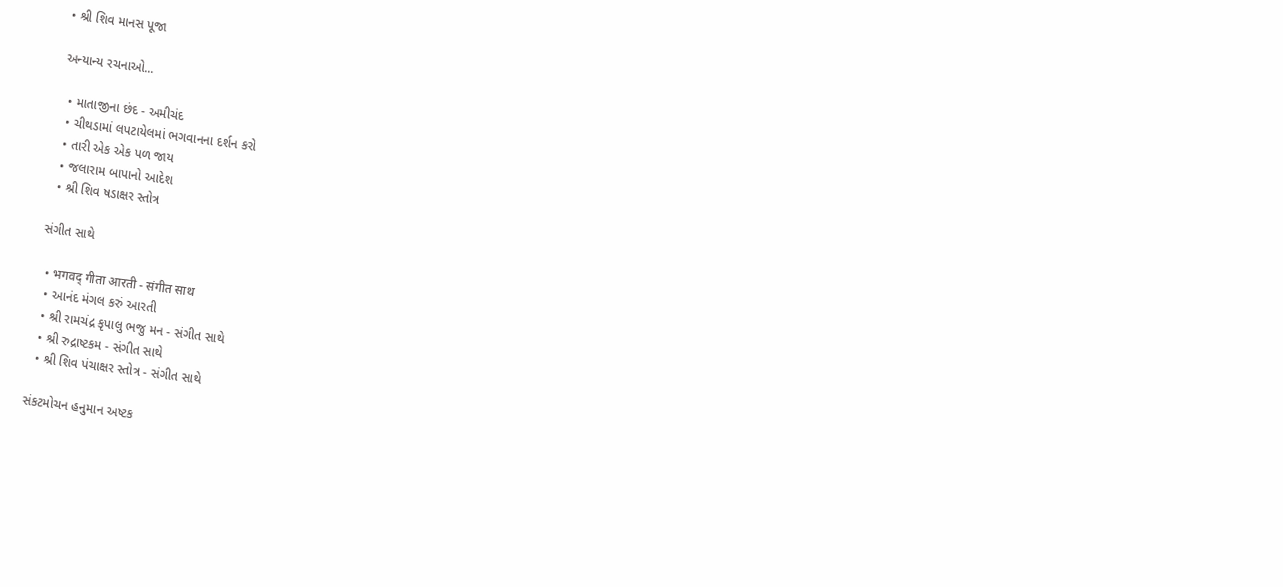• શ્રી શિવ માનસ પૂજા

અન્યાન્ય રચનાઓ...

  • માતાજીના છંદ - અમીચંદ
  • ચીથડામાં લપટાયેલમાં ભગવાનના દર્શન કરો
  • તારી એક એક પળ જાય
  • જલારામ બાપાનો આદેશ
  • શ્રી શિવ ષડાક્ષર સ્તોત્ર

સંગીત સાથે

  • भगवद्‍ गीता आरती - संगीत साथ
  • આનંદ મંગલ કરું આરતી
  • શ્રી રામચંદ્ર કૃપાલુ ભજુ મન - સંગીત સાથે
  • શ્રી રુદ્રાષ્ટકમ - સંગીત સાથે
  • શ્રી શિવ પંચાક્ષર સ્તોત્ર - સંગીત સાથે

સંકટમોચન હનુમાન અષ્ટક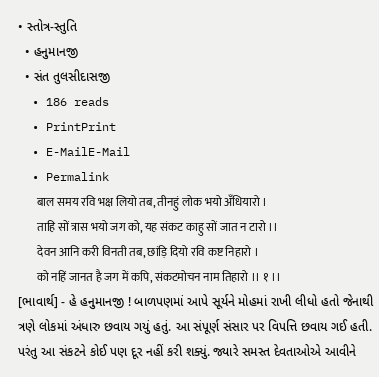• સ્તોત્ર-સ્તુતિ
  • હનુમાનજી
  • સંત તુલસીદાસજી
  • 186 reads
  • PrintPrint
  • E-MailE-Mail
  • Permalink
        बाल समय रवि भक्ष लियो तब, तीनहुं लोक भयो अँधियारो ।
        ताहि सों त्रास भयो जग को, यह संकट काहु सों जात न टारो ।।
        देवन आनि करी विनती तब, छांड़ि दियो रवि कष्ट निहारो ।
        को नहिं जानत है जग में कपि, संकटमोचन नाम तिहारो ।। १ ।।
[ભાવાર્થ] - હે હનુમાનજી ! બાળપણમાં આપે સૂર્યને મોહમાં રાખી લીધો હતો જેનાથી ત્રણે લોકમાં અંધારુ છવાય ગયું હતું. આ સંપૂર્ણ સંસાર પર વિપત્તિ છવાય ગઈ હતી. પરંતુ આ સંકટને કોઈ પણ દૂર નહીં કરી શક્યું. જ્યારે સમસ્ત દેવતાઓએ આવીને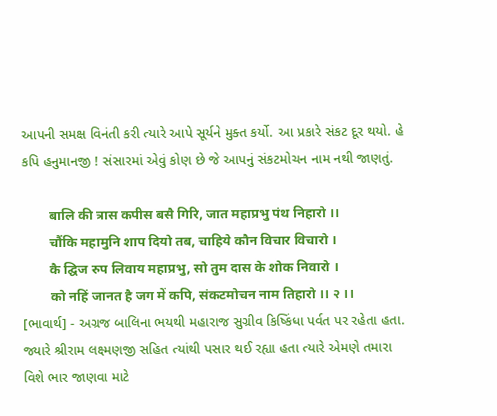આપની સમક્ષ વિનંતી કરી ત્યારે આપે સૂર્યને મુક્ત કર્યો. આ પ્રકારે સંકટ દૂર થયો. હે કપિ હનુમાનજી ! સંસારમાં એવું કોણ છે જે આપનું સંકટમોચન નામ નથી જાણતું.

        बालि की त्रास कपीस बसै गिरि, जात महाप्रभु पंथ निहारो ।।
        चौंकि महामुनि शाप दियो तब, चाहिये कौन विचार विचारो ।
        कै द्घिज रुप लिवाय महाप्रभु, सो तुम दास के शोक निवारो ।
        को नहिं जानत है जग में कपि, संकटमोचन नाम तिहारो ।। २ ।।
[ભાવાર્થ] - અગ્રજ બાલિના ભયથી મહારાજ સુગ્રીવ કિષ્કિંધા પર્વત પર રહેતા હતા. જ્યારે શ્રીરામ લક્ષ્મણજી સહિત ત્યાંથી પસાર થઈ રહ્યા હતા ત્યારે એમણે તમારા વિશે ભાર જાણવા માટે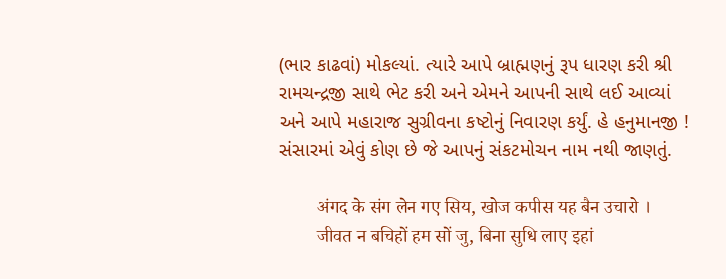(ભાર કાઢવાં) મોકલ્યાં. ત્યારે આપે બ્રાહ્મણનું રૂપ ધારણ કરી શ્રી રામચન્દ્રજી સાથે ભેટ કરી અને એમને આપની સાથે લઈ આવ્યાં અને આપે મહારાજ સુગ્રીવના કષ્ટોનું નિવારણ કર્યું. હે હનુમાનજી ! સંસારમાં એવું કોણ છે જે આપનું સંકટમોચન નામ નથી જાણતું.

        अंगद के संग लेन गए सिय, खोज कपीस यह बैन उचारो ।
        जीवत न बचिहों हम सों जु, बिना सुधि लाए इहां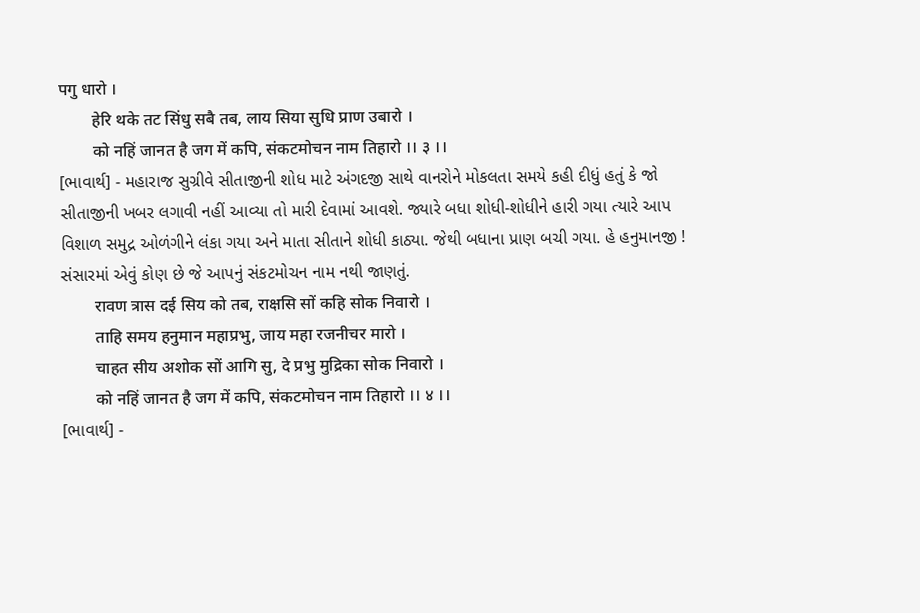पगु धारो ।
        हेरि थके तट सिंधु सबै तब, लाय सिया सुधि प्राण उबारो ।
        को नहिं जानत है जग में कपि, संकटमोचन नाम तिहारो ।। ३ ।।
[ભાવાર્થ] - મહારાજ સુગ્રીવે સીતાજીની શોધ માટે અંગદજી સાથે વાનરોને મોકલતા સમયે કહી દીધું હતું કે જો સીતાજીની ખબર લગાવી નહીં આવ્યા તો મારી દેવામાં આવશે. જ્યારે બધા શોધી-શોધીને હારી ગયા ત્યારે આપ વિશાળ સમુદ્ર ઓળંગીને લંકા ગયા અને માતા સીતાને શોધી કાઠ્યા. જેથી બધાના પ્રાણ બચી ગયા. હે હનુમાનજી ! સંસારમાં એવું કોણ છે જે આપનું સંકટમોચન નામ નથી જાણતું.
        रावण त्रास दई सिय को तब, राक्षसि सों कहि सोक निवारो ।
        ताहि समय हनुमान महाप्रभु, जाय महा रजनीचर मारो ।
        चाहत सीय अशोक सों आगि सु, दे प्रभु मुद्रिका सोक निवारो ।
        को नहिं जानत है जग में कपि, संकटमोचन नाम तिहारो ।। ४ ।।
[ભાવાર્થ] -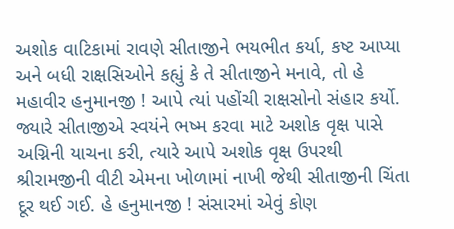અશોક વાટિકામાં રાવણે સીતાજીને ભયભીત કર્યા‚ કષ્ટ આપ્યા અને બધી રાક્ષસિઓને કહ્યું કે તે સીતાજીને મનાવે‚ તો હે મહાવીર હનુમાનજી ! આપે ત્યાં પહોંચી રાક્ષસોનો સંહાર કર્યો. જ્યારે સીતાજીએ સ્વયંને ભષ્મ કરવા માટે અશોક વૃક્ષ પાસે અગ્નિની યાચના કરી‚ ત્યારે આપે અશોક વૃક્ષ ઉપરથી શ્રીરામજીની વીટી એમના ખોળામાં નાખી જેથી સીતાજીની ચિંતા દૂર થઈ ગઈ. હે હનુમાનજી ! સંસારમાં એવું કોણ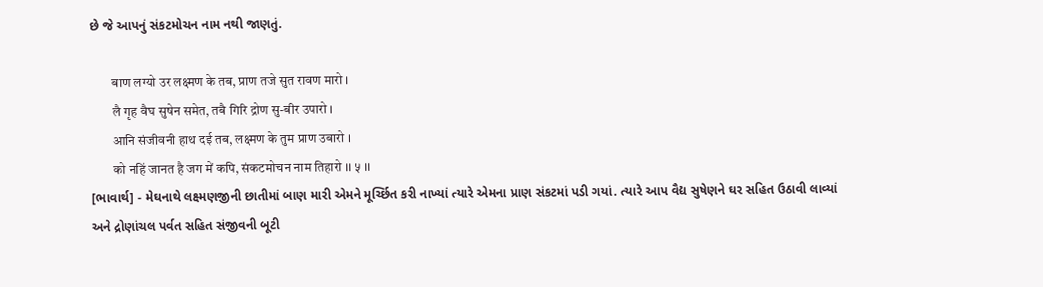છે જે આપનું સંકટમોચન નામ નથી જાણતું.

        बाण लग्यो उर लक्ष्मण के तब, प्राण तजे सुत रावण मारो ।
        लै गृह वैघ सुषेन समेत, तबै गिरि द्रोण सु-बीर उपारो ।
        आनि संजीवनी हाथ दई तब, लक्ष्मण के तुम प्राण उबारो ।
        को नहिं जानत है जग में कपि, संकटमोचन नाम तिहारो ।। ५ ।।
[ભાવાર્થ] - મેઘનાથે લક્ષ્મણજીની છાતીમાં બાણ મારી એમને મૂર્ચ્છિત કરી નાખ્યાં ત્યારે એમના પ્રાણ સંકટમાં પડી ગયાં. ત્યારે આપ વૈદ્ય સુષેણને ઘર સહિત ઉઠાવી લાવ્યાં અને દ્રોણાંચલ પર્વત સહિત સંજીવની બૂટી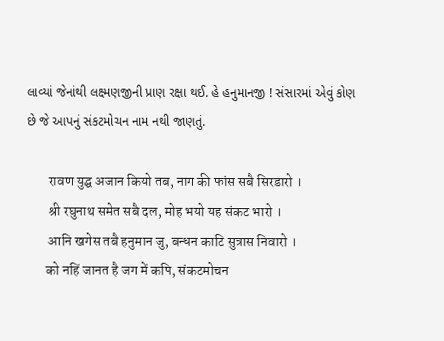લાવ્યાં જેનાંથી લક્ષ્મણજીની પ્રાણ રક્ષા થઈ. હે હનુમાનજી ! સંસારમાં એવું કોણ છે જે આપનું સંકટમોચન નામ નથી જાણતું.

        रावण युद्घ अजान कियो तब, नाग की फांस सबै सिरडारो ।
        श्री रघुनाथ समेत सबै दल, मोह भयो यह संकट भारो ।
        आनि खगेस तबै हनुमान जु, बन्धन काटि सुत्रास निवारो ।
       को नहिं जानत है जग में कपि, संकटमोचन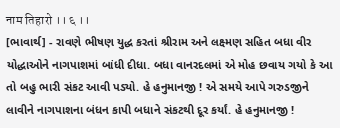नाम तिहारो ।। ६ ।।
[ભાવાર્થ] - રાવણે ભીષણ યુદ્ધ કરતાં શ્રીરામ અને લક્ષ્મણ સહિત બધા વીર યોદ્ધાઓને નાગપાશમાં બાંધી દીધા. બધા વાનરદલમાં એ મોહ છવાય ગયો કે આ તો બહુ ભારી સંકટ આવી પડ્યો. હે હનુમાનજી ! એ સમયે આપે ગરુડજીને લાવીને નાગપાશના બંધન કાપી બધાને સંકટથી દૂર કર્યાં. હે હનુમાનજી !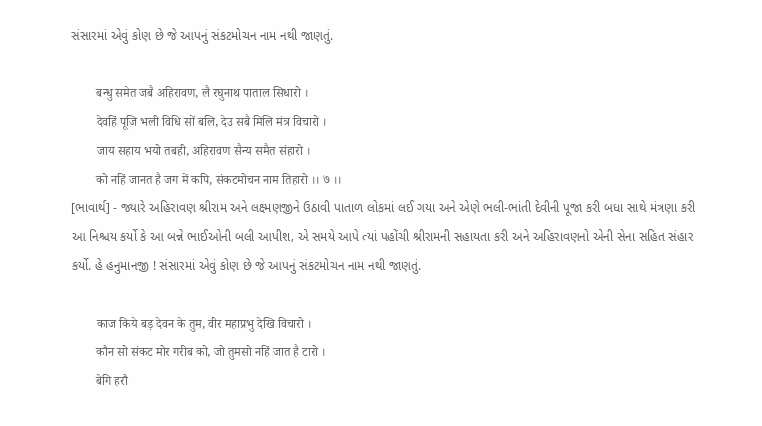સંસારમાં એવું કોણ છે જે આપનું સંકટમોચન નામ નથી જાણતું.

        बन्धु समेत जबै अहिरावण, लै रघुनाथ पाताल सिधारो ।
        देवहिं पूजि भली विधि सों बलि, देउ सबै मिलि मंत्र विचारो ।
        जाय सहाय भयो तबही, अहिरावण सैन्य समैत संहारो ।
        को नहिं जानत है जग में कपि, संकटमोचन नाम तिहारो ।। ७ ।।
[ભાવાર્થ] - જ્યારે અહિરાવણ શ્રીરામ અને લક્ષ્મણજીને ઉઠાવી પાતાળ લોકમાં લઈ ગયા અને એણે ભલી-ભાંતી દેવીની પૂજા કરી બધા સાથે મંત્રણા કરી આ નિશ્ચય કર્યો કે આ બન્ને ભાઈઓની બલી આપીશ‚ એ સમયે આપે ત્યાં પહોંચી શ્રીરામની સહાયતા કરી અને અહિરાવણનો એની સેના સહિત સંહાર કર્યો. હે હનુમાનજી ! સંસારમાં એવું કોણ છે જે આપનું સંકટમોચન નામ નથી જાણતું.

        काज किये बड़ देवन के तुम, वीर महाप्रभु देखि विचारो ।
        कौन सो संकट मोर गरीब को, जो तुमसो नहिं जात है टारो ।
        बेगि हरौ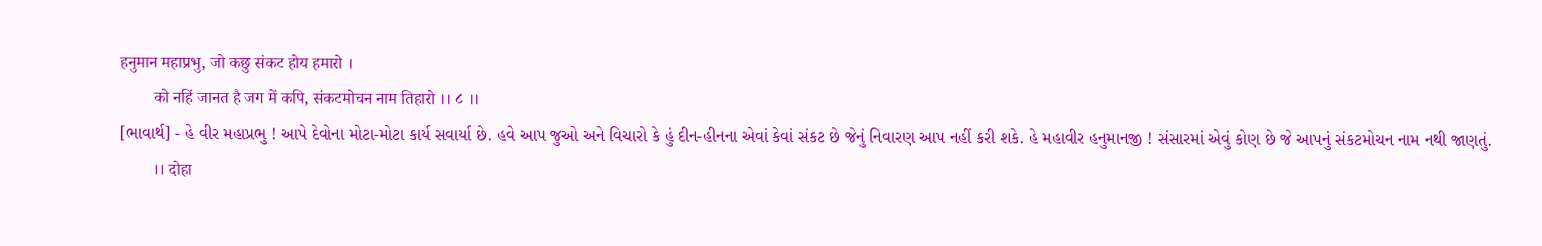हनुमान महाप्रभु, जो कछु संकट होय हमारो ।
        को नहिं जानत है जग में कपि, संकटमोचन नाम तिहारो ।। ८ ।।
[ભાવાર્થ] - હે વીર મહાપ્રભુ ! આપે દેવોના મોટા-મોટા કાર્ય સવાર્યા છે. હવે આપ જુઓ અને વિચારો કે હું દીન-હીનના એવાં કેવાં સંકટ છે જેનું નિવારણ આપ નહીં કરી શકે. હે મહાવીર હનુમાનજી ! સંસારમાં એવું કોણ છે જે આપનું સંકટમોચન નામ નથી જાણતું.
        ।। दोहा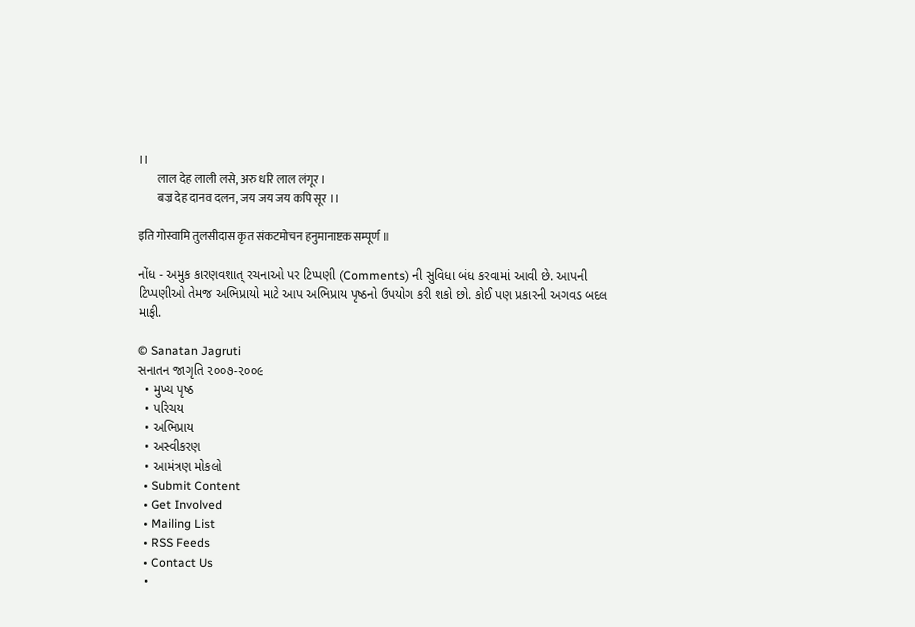।।
        लाल देह लाली लसे, अरु धरि लाल लंगूर ।
        बज्र देह दानव दलन, जय जय जय कपि सूर ।।

इति गोस्वामि तुलसीदास कृत संकटमोचन हनुमानाष्टक सम्पूर्ण ॥

નોંધ - અમુક કારણવશાત્ રચનાઓ પર ટિપ્પણી (Comments) ની સુવિધા બંધ કરવામાં આવી છે. આપની ટિપ્પણીઓ તેમજ અભિપ્રાયો માટે આપ અભિપ્રાય પૃષ્ઠનો ઉપયોગ કરી શકો છો. કોઈ પણ પ્રકારની અગવડ બદલ માફી.

© Sanatan Jagruti
સનાતન જાગૃતિ ૨૦૦૭-૨૦૦૯
  • મુખ્ય પૃષ્ઠ
  • પરિચય
  • અભિપ્રાય
  • અસ્વીકરણ
  • આમંત્રણ મોકલો
  • Submit Content
  • Get Involved
  • Mailing List
  • RSS Feeds
  • Contact Us
  •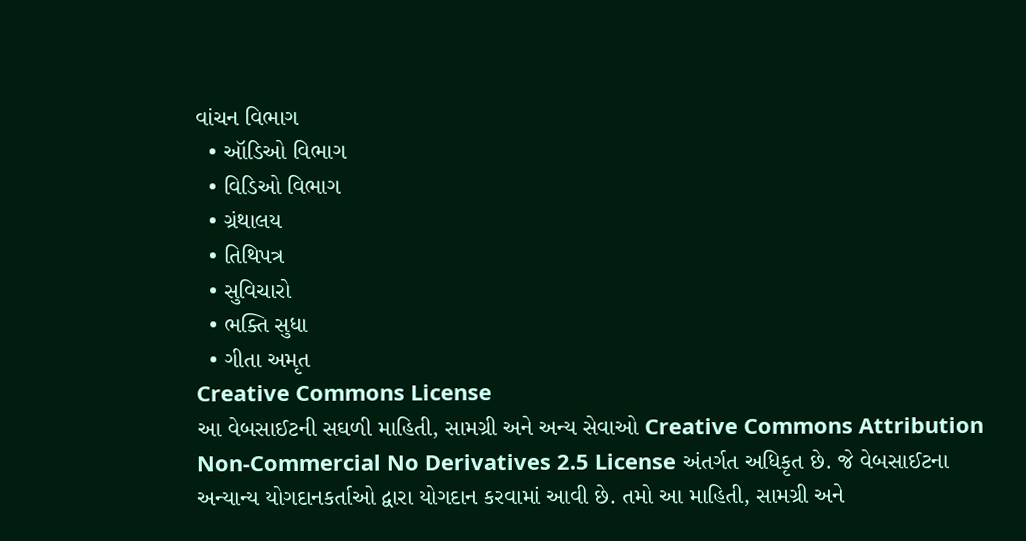વાંચન વિભાગ
  • ઑડિઓ વિભાગ
  • વિડિઓ વિભાગ
  • ગ્રંથાલય
  • તિથિપત્ર
  • સુવિચારો
  • ભક્તિ સુધા
  • ગીતા અમૃત
Creative Commons License
આ વેબસાઈટની સઘળી માહિતી, સામગ્રી અને અન્ય સેવાઓ Creative Commons Attribution Non-Commercial No Derivatives 2.5 License અંતર્ગત અધિકૃત છે. જે વેબસાઈટના અન્યાન્ય યોગદાનકર્તાઓ દ્વારા યોગદાન કરવામાં આવી છે. તમો આ માહિતી, સામગ્રી અને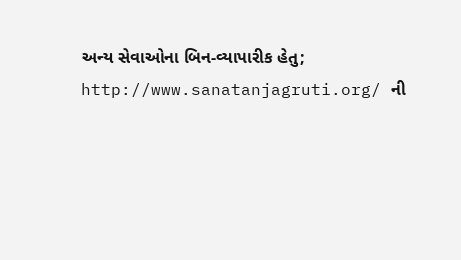અન્ય સેવાઓના બિન-વ્યાપારીક હેતુ; http://www.sanatanjagruti.org/ ની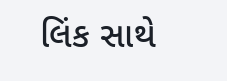લિંક સાથે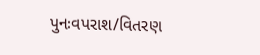પુનઃવપરાશ/વિતરણ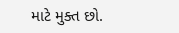માટે મુક્ત છો.